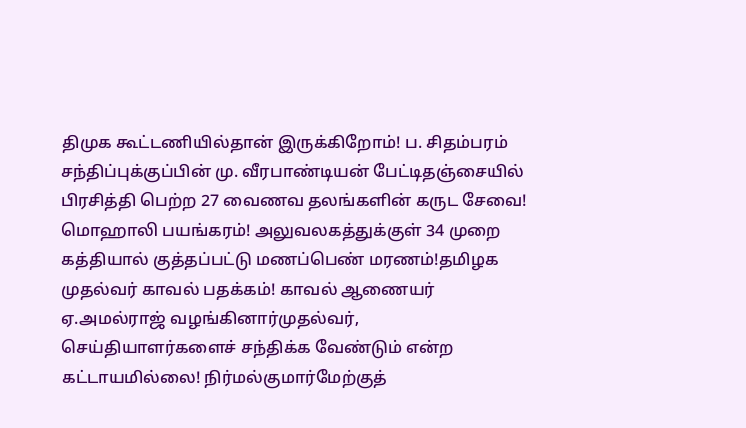திமுக கூட்டணியில்தான் இருக்கிறோம்! ப. சிதம்பரம் சந்திப்புக்குப்பின் மு. வீரபாண்டியன் பேட்டிதஞ்சையில் பிரசித்தி பெற்ற 27 வைணவ தலங்களின் கருட சேவை! மொஹாலி பயங்கரம்! அலுவலகத்துக்குள் 34 முறை கத்தியால் குத்தப்பட்டு மணப்பெண் மரணம்!தமிழக முதல்வர் காவல் பதக்கம்! காவல் ஆணையர் ஏ.அமல்ராஜ் வழங்கினார்முதல்வர், செய்தியாளர்களைச் சந்திக்க வேண்டும் என்ற கட்டாயமில்லை! நிர்மல்குமார்மேற்குத்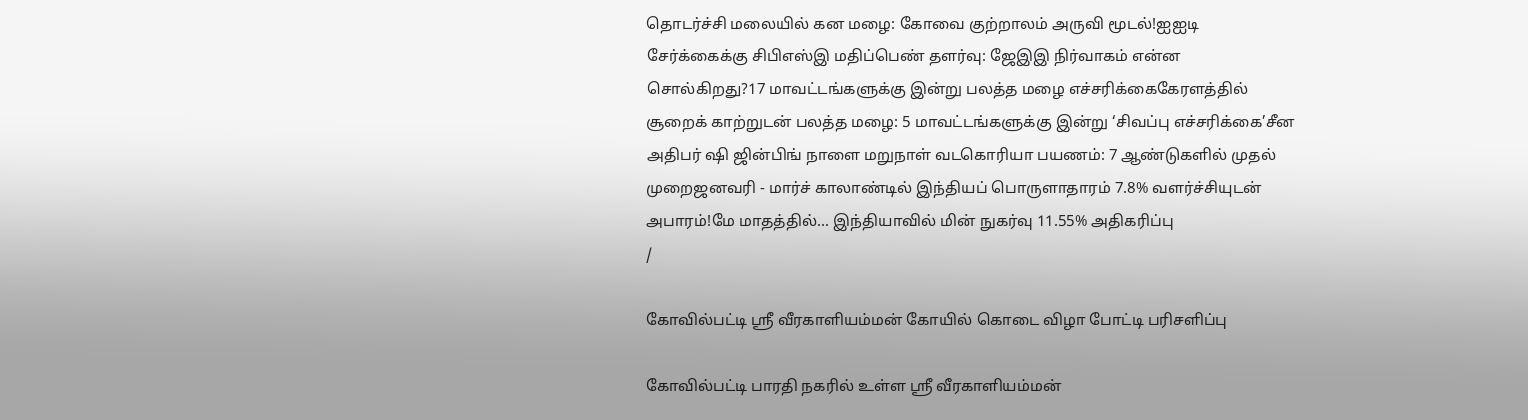தொடர்ச்சி மலையில் கன மழை: கோவை குற்றாலம் அருவி மூடல்!ஐஐடி சேர்க்கைக்கு சிபிஎஸ்இ மதிப்பெண் தளர்வு: ஜேஇஇ நிர்வாகம் என்ன சொல்கிறது?17 மாவட்டங்களுக்கு இன்று பலத்த மழை எச்சரிக்கைகேரளத்தில் சூறைக் காற்றுடன் பலத்த மழை: 5 மாவட்டங்களுக்கு இன்று ‘சிவப்பு எச்சரிக்கை’சீன அதிபர் ஷி ஜின்பிங் நாளை மறுநாள் வடகொரியா பயணம்: 7 ஆண்டுகளில் முதல் முறைஜனவரி - மார்ச் காலாண்டில் இந்தியப் பொருளாதாரம் 7.8% வளர்ச்சியுடன் அபாரம்!மே மாதத்தில்... இந்தியாவில் மின் நுகர்வு 11.55% அதிகரிப்பு
/

கோவில்பட்டி ஸ்ரீ வீரகாளியம்மன் கோயில் கொடை விழா போட்டி பரிசளிப்பு

கோவில்பட்டி பாரதி நகரில் உள்ள ஸ்ரீ வீரகாளியம்மன்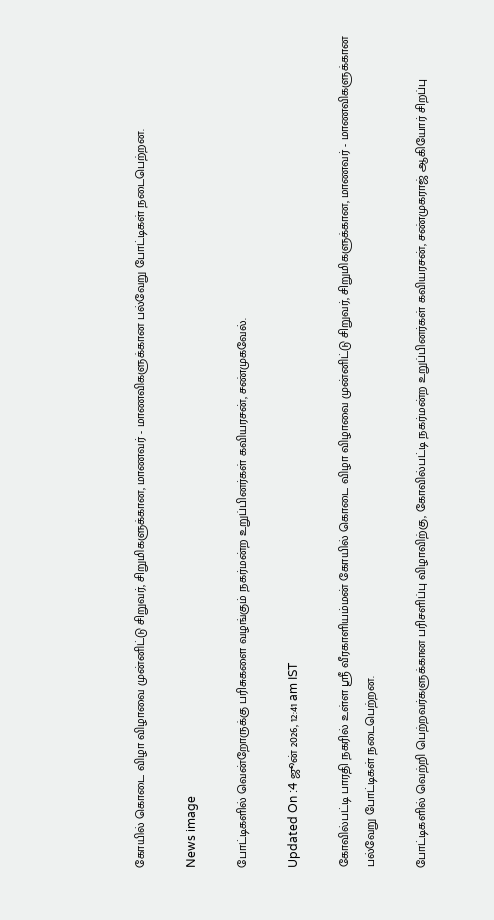கோயில் கொடை விழா விழாவை முன்னிட்டு சிறுவர், சிறுமிகளுக்கான, மாணவர் - மாணவிகளுக்கான பல்வேறு போட்டிகள் நடைபெற்றன.

News image

போட்டிகளில் வென்றோருக்கு பரிசுகளை வழங்கும் நகர்மன்ற உறுப்பினர்கள் கவியரசன், சண்முகவேல்.

Updated On :4 ஜூன் 2026, 12:41 am IST

கோவில்பட்டி பாரதி நகரில் உள்ள ஸ்ரீ வீரகாளியம்மன் கோயில் கொடை விழா விழாவை முன்னிட்டு சிறுவர், சிறுமிகளுக்கான, மாணவர் - மாணவிகளுக்கான பல்வேறு போட்டிகள் நடைபெற்றன.

போட்டிகளில் வெற்றி பெற்றவர்களுக்கான பரிசளிப்பு விழாவிற்கு, கோவில்பட்டி நகர்மன்ற உறுப்பினர்கள் கவியரசன், சண்முகராஜ் ஆகியோர் சிறப்பு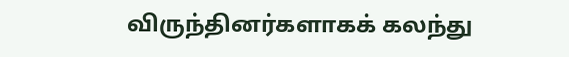விருந்தினர்களாகக் கலந்து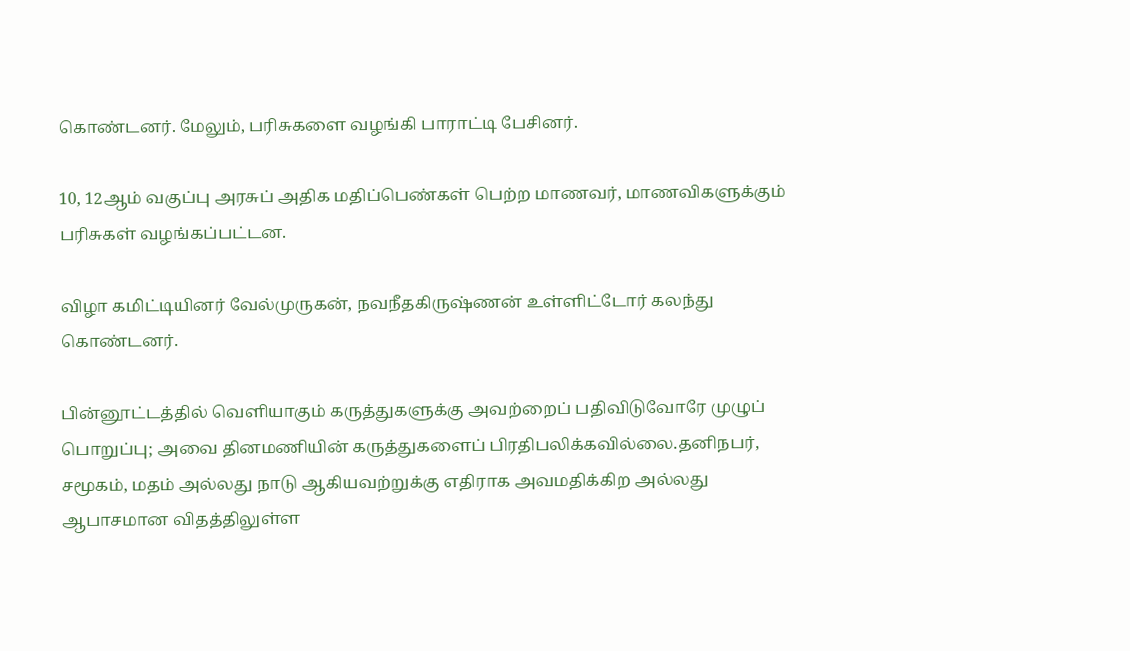கொண்டனர். மேலும், பரிசுகளை வழங்கி பாராட்டி பேசினர்.

10, 12ஆம் வகுப்பு அரசுப் அதிக மதிப்பெண்கள் பெற்ற மாணவர், மாணவிகளுக்கும் பரிசுகள் வழங்கப்பட்டன.

விழா கமிட்டியினர் வேல்முருகன், நவநீதகிருஷ்ணன் உள்ளிட்டோர் கலந்து கொண்டனர்.

பின்னூட்டத்தில் வெளியாகும் கருத்துகளுக்கு அவற்றைப் பதிவிடுவோரே முழுப் பொறுப்பு; அவை தினமணியின் கருத்துகளைப் பிரதிபலிக்கவில்லை.தனிநபர், சமூகம், மதம் அல்லது நாடு ஆகியவற்றுக்கு எதிராக அவமதிக்கிற அல்லது ஆபாசமான விதத்திலுள்ள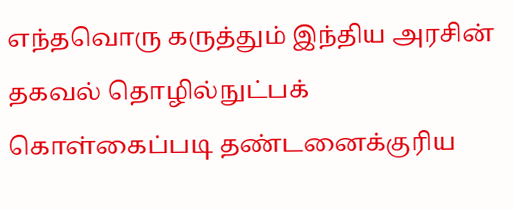எந்தவொரு கருத்தும் இந்திய அரசின் தகவல் தொழில்நுட்பக் கொள்கைப்படி தண்டனைக்குரிய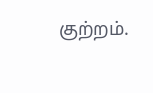குற்றம்.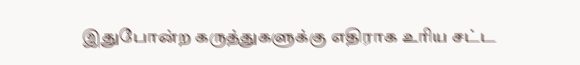இதுபோன்ற கருத்துகளுக்கு எதிராக உரிய சட்ட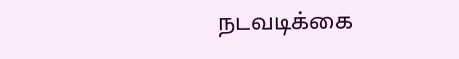நடவடிக்கை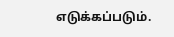எடுக்கப்படும்.